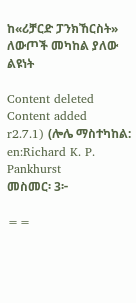ከ«ሪቻርድ ፓንክኸርስት» ለውጦች መካከል ያለው ልዩነት

Content deleted Content added
r2.7.1) (ሎሌ ማስተካከል: en:Richard K. P. Pankhurst
መስመር፡ 3፦

==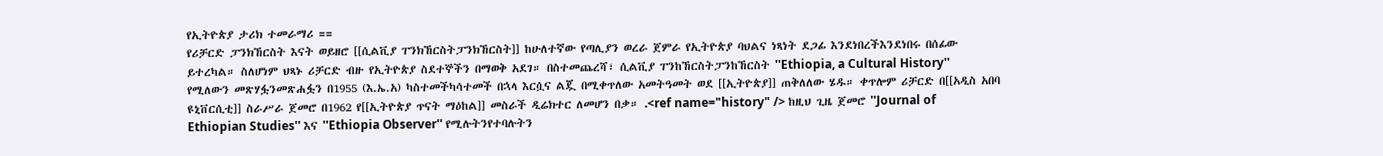የኢትዮጵያ ታሪክ ተመራማሪ ==
የሪቻርድ ፓንክኸርስት እናት ወይዘሮ [[ሲልቪያ ፐንክኸርስትፓንክኸርስት]] ከሁለተኛው የጣሊያን ወረራ ጀምራ የኢትዮጵያ ባህልና ነጻነት ደጋፊ እንደነበረችእንደነበሩ በሰፊው ይተረካል። ስለሆነም ህጻኑ ሪቻርድ ብዙ የኢትዮጵያ ስደተኞችን በማወቅ አደገ። በስተመጨረሻ፣ ሲልቪያ ፐንከኸርስትፓንከኸርስት ''Ethiopia, a Cultural History'' የሚለውን መጽሃፏንመጽሐፏን በ1955 (እ.ኤ.አ) ካስተመችካሳተመች በኋላ እርሷና ልጇ በሚቀጥለው አመትዓመት ወደ [[ኢትዮጵያ]] ጠቅለለው ሄዱ። ቀጥሎም ሪቻርድ በ[[አዲስ አበባ ዩኒቨርሲቲ]] ስራሥራ ጀመሮ በ1962 የ[[ኢትዮጵያ ጥናት ማዕከል]] መስራች ዲሬክተር ለመሆን በቃ። .<ref name="history" /> ከዚህ ጊዜ ጀመሮ ''Journal of Ethiopian Studies'' እና ''Ethiopia Observer'' የሚሉትንየተባሉትን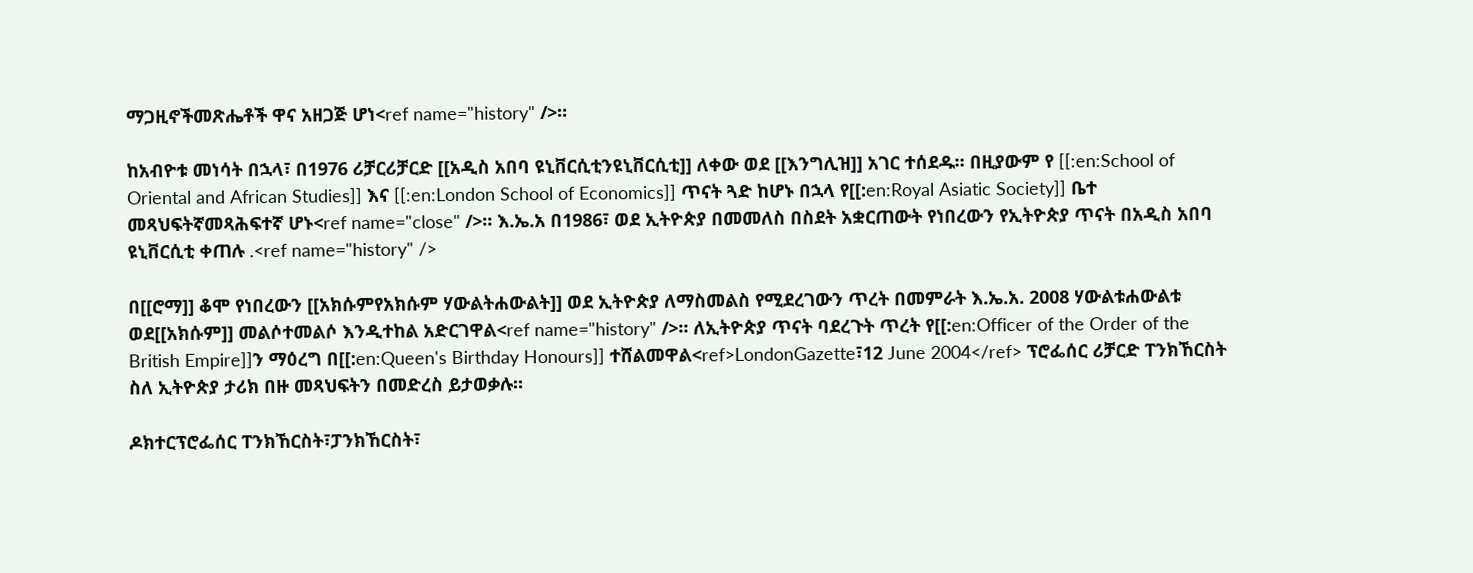ማጋዚኖችመጽሔቶች ዋና አዘጋጅ ሆነ<ref name="history" />።

ከአብዮቱ መነሳት በኋላ፣ በ1976 ሪቻርሪቻርድ [[አዲስ አበባ ዩኒቨርሲቲንዩኒቨርሲቲ]] ለቀው ወደ [[እንግሊዝ]] አገር ተሰደዱ። በዚያውም የ [[:en:School of Oriental and African Studies]] እና [[:en:London School of Economics]] ጥናት ጓድ ከሆኑ በኋላ የ[[:en:Royal Asiatic Society]] ቤተ መጻህፍትኛመጻሕፍተኛ ሆኑ<ref name="close" />። እ.ኤ.አ በ1986፣ ወደ ኢትዮጵያ በመመለስ በስደት አቋርጠውት የነበረውን የኢትዮጵያ ጥናት በአዲስ አበባ ዩኒቨርሲቲ ቀጠሉ .<ref name="history" />

በ[[ሮማ]] ቆሞ የነበረውን [[አክሱምየአክሱም ሃውልትሐውልት]] ወደ ኢትዮጵያ ለማስመልስ የሚደረገውን ጥረት በመምራት እ.ኤ.አ. 2008 ሃውልቱሐውልቱ ወደ[[አክሱም]] መልሶተመልሶ እንዲተከል አድርገዋል<ref name="history" />። ለኢትዮጵያ ጥናት ባደረጉት ጥረት የ[[:en:Officer of the Order of the British Empire]]ን ማዕረግ በ[[:en:Queen's Birthday Honours]] ተሸልመዋል<ref>LondonGazette፣12 June 2004</ref> ፕሮፌሰር ሪቻርድ ፐንክኸርስት ስለ ኢትዮጵያ ታሪክ በዙ መጻህፍትን በመድረስ ይታወቃሉ።

ዶክተርፕሮፌሰር ፐንክኸርስት፣ፓንክኸርስት፣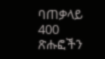ባጠቃላይ 400 ጽሑፎችን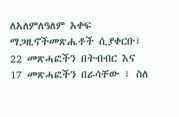ለአለምለዓለም አቀፍ ማጋዚኖችመጽሔቶች ሲያቀርቡ፣ 22 መጽሓፎችን በትብብር እና 17 መጽሓፎችን በራሳቸው ፣ ስለ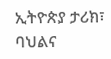ኢትዮጵያ ታሪክ፣ ባህልና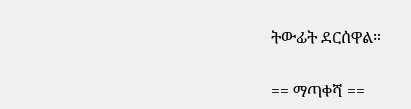ትውፊት ደርሰዋል።

== ማጣቀሻ ==